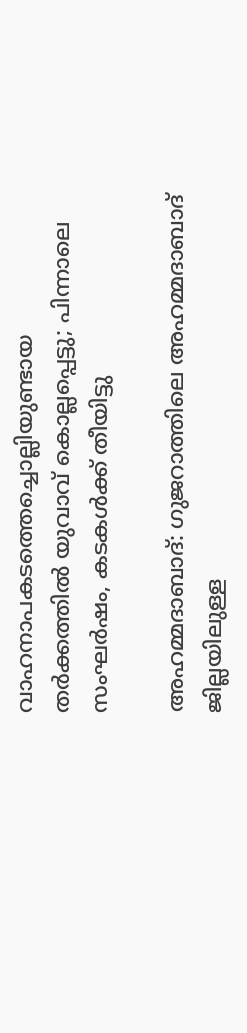വാഹനാപകടത്തെച്ചൊല്ലിയുണ്ടായ തർക്കത്തിൽ യുവാവ് കൊല്ലപ്പെട്ടു; പിന്നാലെ സംഘർഷം, കടകൾക്ക് തീയിട്ടു

അഹമ്മദാബാദ്: ഗുജറാത്തിലെ അഹമ്മദാബാദ് ജില്ലയിലുള്ള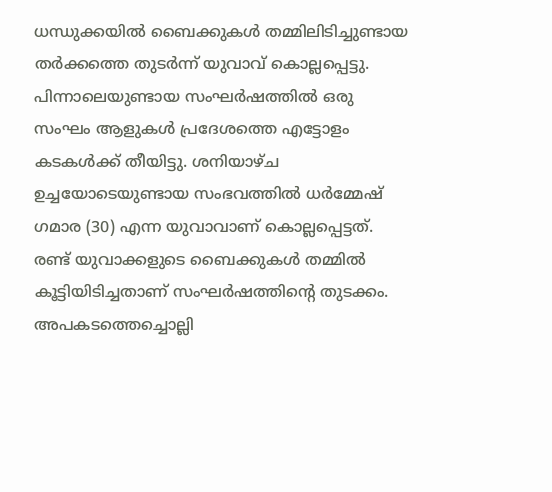ധന്ധുക്കയിൽ ബൈക്കുകൾ തമ്മിലിടിച്ചുണ്ടായ തർക്കത്തെ തുടർന്ന് യുവാവ് കൊല്ലപ്പെട്ടു. പിന്നാലെയുണ്ടായ സംഘർഷത്തിൽ ഒരു സംഘം ആളുകൾ പ്രദേശത്തെ എട്ടോളം കടകൾക്ക് തീയിട്ടു. ശനിയാഴ്ച ഉച്ചയോടെയുണ്ടായ സംഭവത്തിൽ ധർമ്മേഷ് ഗമാര (30) എന്ന യുവാവാണ് കൊല്ലപ്പെട്ടത്.
രണ്ട് യുവാക്കളുടെ ബൈക്കുകൾ തമ്മിൽ കൂട്ടിയിടിച്ചതാണ് സംഘർഷത്തിന്റെ തുടക്കം. അപകടത്തെച്ചൊല്ലി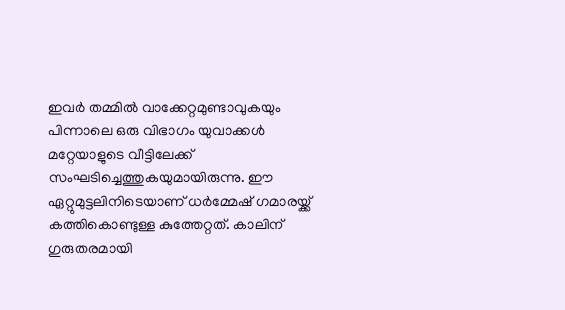ഇവർ തമ്മിൽ വാക്കേറ്റമുണ്ടാവുകയും പിന്നാലെ ഒരു വിഭാഗം യുവാക്കൾ മറ്റേയാളുടെ വീട്ടിലേക്ക് സംഘടിച്ചെത്തുകയുമായിരുന്നു. ഈ ഏറ്റുമുട്ടലിനിടെയാണ് ധർമ്മേഷ് ഗമാരയ്ക്ക് കത്തികൊണ്ടുള്ള കുത്തേറ്റത്. കാലിന് ഗുരുതരമായി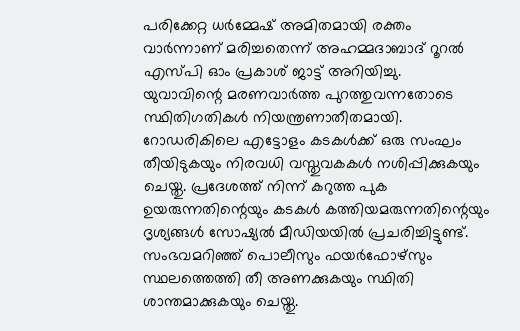പരിക്കേറ്റ ധർമ്മേഷ് അമിതമായി രക്തം വാർന്നാണ് മരിച്ചതെന്ന് അഹമ്മദാബാദ് റൂറൽ എസ്പി ഓം പ്രകാശ് ജാട്ട് അറിയിച്ചു.
യുവാവിന്റെ മരണവാർത്ത പുറത്തുവന്നതോടെ സ്ഥിതിഗതികൾ നിയന്ത്രണാതീതമായി. റോഡരികിലെ എട്ടോളം കടകൾക്ക് ഒരു സംഘം തീയിടുകയും നിരവധി വസ്തുവകകൾ നശിപ്പിക്കുകയും ചെയ്തു. പ്രദേശത്ത് നിന്ന് കറുത്ത പുക ഉയരുന്നതിന്റെയും കടകൾ കത്തിയമരുന്നതിന്റെയും ദൃശ്യങ്ങൾ സോഷ്യൽ മീഡിയയിൽ പ്രചരിച്ചിട്ടുണ്ട്. സംഭവമറിഞ്ഞ് പൊലീസും ഫയർഫോഴ്സും സ്ഥലത്തെത്തി തീ അണക്കുകയും സ്ഥിതി ശാന്തമാക്കുകയും ചെയ്തു.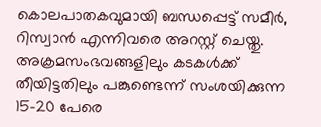കൊലപാതകവുമായി ബന്ധപ്പെട്ട് സമീർ, റിസ്വാൻ എന്നിവരെ അറസ്റ്റ് ചെയ്തു. അക്രമസംഭവങ്ങളിലും കടകൾക്ക് തീയിട്ടതിലും പങ്കുണ്ടെന്ന് സംശയിക്കുന്ന 15-20 പേരെ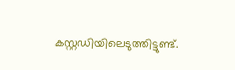കസ്റ്റഡിയിലെടുത്തിട്ടുണ്ട്.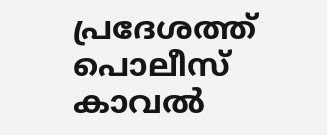പ്രദേശത്ത് പൊലീസ് കാവൽ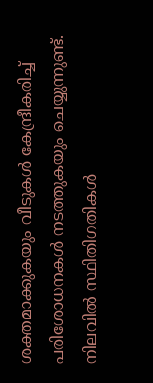ശക്തമാക്കുകയും വീടുകൾ കേന്ദ്രീകരിച്ച് പരിശോധനകൾ നടത്തുകയും ചെയ്യുന്നുണ്ട്. നിലവിൽ സ്ഥിതിഗതികൾ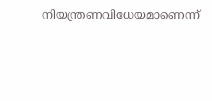നിയന്ത്രണവിധേയമാണെന്ന്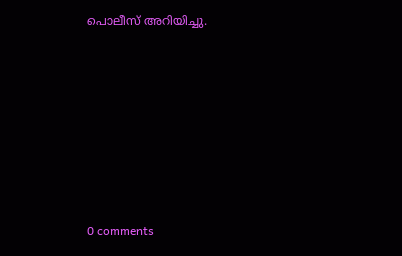പൊലീസ് അറിയിച്ചു.









0 comments